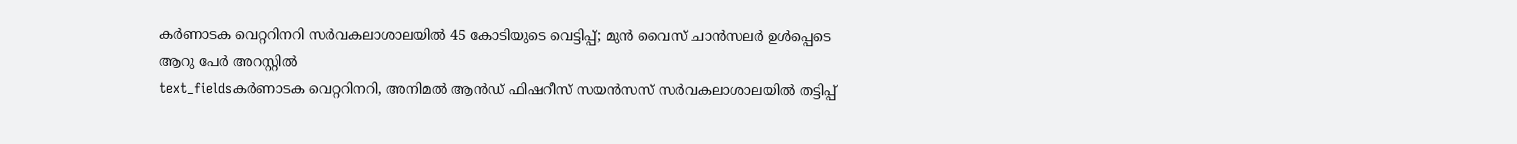കർണാടക വെറ്ററിനറി സർവകലാശാലയിൽ 45 കോടിയുടെ വെട്ടിപ്പ്; മുൻ വൈസ് ചാൻസലർ ഉൾപ്പെടെ ആറു പേർ അറസ്റ്റിൽ
text_fieldsകർണാടക വെറ്ററിനറി, അനിമൽ ആൻഡ് ഫിഷറീസ് സയൻസസ് സർവകലാശാലയിൽ തട്ടിപ്പ്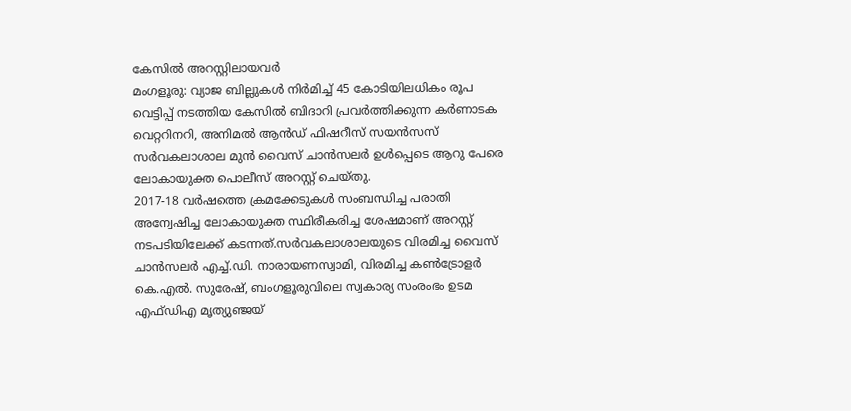കേസിൽ അറസ്റ്റിലായവർ
മംഗളൂരു: വ്യാജ ബില്ലുകൾ നിർമിച്ച് 45 കോടിയിലധികം രൂപ വെട്ടിപ്പ് നടത്തിയ കേസിൽ ബിദാറി പ്രവർത്തിക്കുന്ന കർണാടക വെറ്ററിനറി, അനിമൽ ആൻഡ് ഫിഷറീസ് സയൻസസ് സർവകലാശാല മുൻ വൈസ് ചാൻസലർ ഉൾപ്പെടെ ആറു പേരെ ലോകായുക്ത പൊലീസ് അറസ്റ്റ് ചെയ്തു.
2017-18 വർഷത്തെ ക്രമക്കേടുകൾ സംബന്ധിച്ച പരാതി അന്വേഷിച്ച ലോകായുക്ത സ്ഥിരീകരിച്ച ശേഷമാണ് അറസ്റ്റ് നടപടിയിലേക്ക് കടന്നത്.സർവകലാശാലയുടെ വിരമിച്ച വൈസ് ചാൻസലർ എച്ച്.ഡി. നാരായണസ്വാമി, വിരമിച്ച കൺട്രോളർ കെ.എൽ. സുരേഷ്, ബംഗളൂരുവിലെ സ്വകാര്യ സംരംഭം ഉടമ എഫ്ഡിഎ മൃത്യുഞ്ജയ്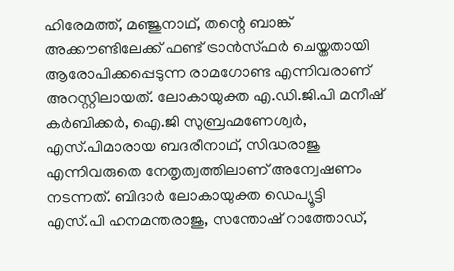ഹിരേമത്ത്, മഞ്ജുനാഥ്, തന്റെ ബാങ്ക് അക്കൗണ്ടിലേക്ക് ഫണ്ട് ട്രാൻസ്ഫർ ചെയ്തതായി ആരോപിക്കപ്പെടുന്ന രാമഗോണ്ട എന്നിവരാണ് അറസ്റ്റിലായത്. ലോകായുക്ത എ.ഡി.ജി.പി മനീഷ് കർബിക്കർ, ഐ.ജി സുബ്രഹ്മണേശ്വർ, എസ്.പിമാരായ ബദരീനാഥ്, സിദ്ധരാജു എന്നിവരുതെ നേതൃത്വത്തിലാണ് അന്വേഷണം നടന്നത്. ബിദാർ ലോകായുക്ത ഡെപ്യൂട്ടി എസ്.പി ഹനമന്തരാജു, സന്തോഷ് റാത്തോഡ്,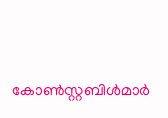കോൺസ്റ്റബിൾമാർ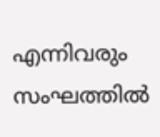എന്നിവരും സംഘത്തിൽ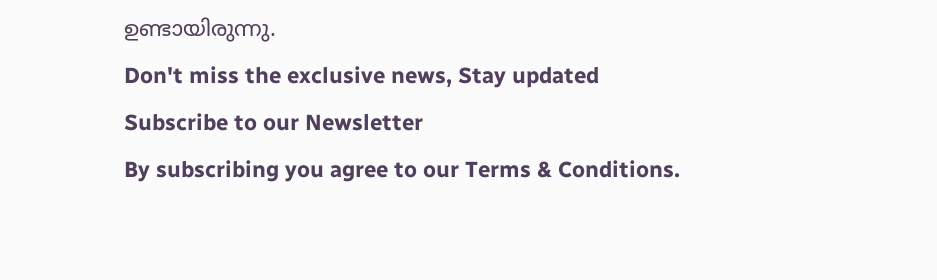ഉണ്ടായിരുന്നു.
Don't miss the exclusive news, Stay updated
Subscribe to our Newsletter
By subscribing you agree to our Terms & Conditions.